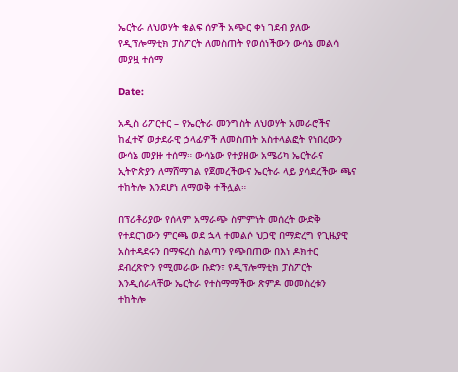ኤርትራ ለህወሃት ቁልፍ ሰዎች አጭር ቀነ ገደብ ያለው የዲፕሎማቲክ ፓስፖርት ለመስጠት የወሰነችውን ውሳኔ መልሳ መያዟ ተሰማ

Date:

አዲስ ሪፖርተር – የኤርትራ መንግስት ለህወሃት አመራሮችና ከፈተኛ ወታደራዊ ኃላፊዎች ለመስጠት አስተላልፎት የነበረውን ውሳኔ መያዙ ተሰማ። ውሳኔው የተያዘው አሜሪካ ኤርትራና ኢትዮጵያን ለማሸማገል የጀመረችውና ኤርትራ ላይ ያሳደረችው ጫና ተከትሎ እንደሆነ ለማወቅ ተችሏል።

በፕሪቶሪያው የሰላም አማራጭ ስምምነት መሰረት ውድቅ የተደርገውን ምርጫ ወደ ኋላ ተመልሶ ህጋዊ በማድረግ የጊዜያዊ አስተዳደሩን በማፍረስ ስልጣን የጭበጠው በእነ ዶክተር ደብረጽዮን የሚመራው ቡድን፣ የዲፕሎማቲክ ፓስፖርት እንዲሰራላቸው ኤርትራ የተስማማችው ጽምዶ መመስረቱን ተከትሎ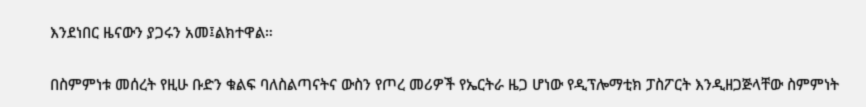እንደነበር ዜናውን ያጋሩን አመ፤ልክተዋል።

በስምምነቱ መሰረት የዚሁ ቡድን ቁልፍ ባለስልጣናትና ውስን የጦረ መሪዎች የኤርትራ ዜጋ ሆነው የዲፕሎማቲክ ፓስፖርት እንዲዘጋጅላቸው ስምምነት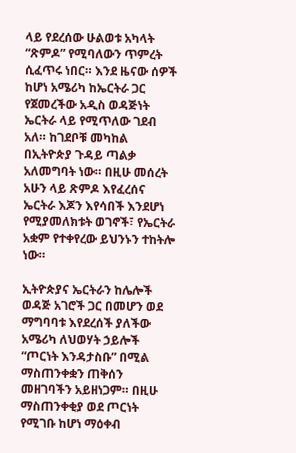ላይ የደረሰው ሁልወቱ አካላት “ጽምዶ” የሚባለውን ጥምረት ሲፈጥሩ ነበር። እንደ ዜናው ሰዎች ከሆነ አሜሪካ ከኤርትራ ጋር የጀመረችው አዲስ ወዳጅነት ኤርትራ ላይ የሚጥለው ገደብ አለ። ከገደቦቹ መካከል በኢትዮጵያ ጉዳይ ጣልቃ አለመግባት ነው። በዚሁ መሰረት አሁን ላይ ጽምዶ እየፈረሰና ኤርትራ እጆን እየሳበች እንደሆነ የሚያመለክቱት ወገኖች፣ የኤርትራ አቋም የተቀየረው ይህንኑን ተከትሎ ነው።

ኢትዮጵያና ኤርትራን ከሌሎች ወዳጅ አገሮች ጋር በመሆን ወደ ማግባባቱ እየደረሰች ያለችው አሜሪካ ለህወሃት ኃይሎች “ጦርነት እንዳታስቡ” በሚል ማስጠንቀቋን ጠቅሰን መዘገባችን አይዘነጋም። በዚሁ ማስጠንቀቂያ ወደ ጦርነት የሚገቡ ከሆነ ማዕቀብ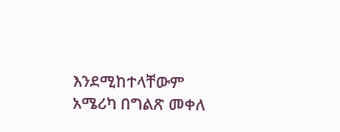እንደሚከተላቸውም አሜሪካ በግልጽ መቀለ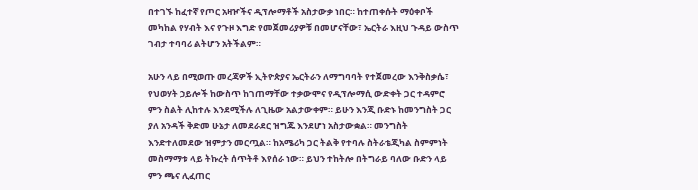በተገኙ ከፈተኛ የጦር አዛዦችና ዲፕሎማቶች አስታውቃ ነበር። ከተጠቀሱት ማዕቀቦች መካከል የሃብት እና የጉዞ እግድ የመጀመሪያዎቹ በመሆናቸው፣ ኤርትራ እዚህ ጉዳይ ውስጥ ገብታ ተባባሪ ልትሆን አትችልም።

አሁን ላይ በሚወጡ መረጃዎች ኢትዮጵያና ኤርትራን ለማግባባት የተጀመረው እንቅስቃሴ፣ የህወሃት ኃይሎች ከውስጥ ከገጠማቸው ተቃውሞና የዲፕሎማሲ ውድቀት ጋር ተዳምሮ ምን ስልት ሊከተሉ እንደሚችሉ ለጊዜው አልታውቀም። ይሁን እንጂ ቡድኑ ከመንግስት ጋር ያለ አንዳች ቅድመ ሁኔታ ለመደራደር ዝግጁ እንደሆነ አስታውቋል። መንግስት እንድተለመደው ዝምታን መርጧል። ከአሜሪካ ጋር ትልቅ የተባሉ ስትራቴጂካል ስምምነት መስማማቱ ላይ ትኩረት ሰጥትቶ እየሰራ ነው። ይህን ተከትሎ በትግራይ ባለው ቡድን ላይ ምን ጫና ሊፈጠር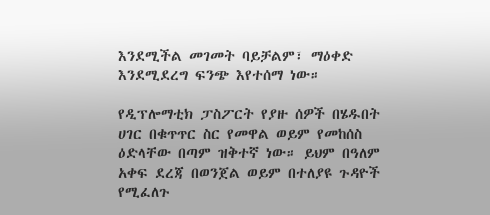እንደሚችል መገመት ባይቻልም፣ ማዕቀድ እንደሚደረግ ፍንጭ እየተሰማ ነው።

የዲፕሎማቲክ ፓስፖርት የያዙ ሰዎች በሄዱበት ሀገር በቁጥጥር ስር የመዋል ወይም የመከሰስ ዕድላቸው በጣም ዝቅተኛ ነው። ይህም በዓለም አቀፍ ደረጃ በወንጀል ወይም በተለያዩ ጉዳዮች የሚፈለጉ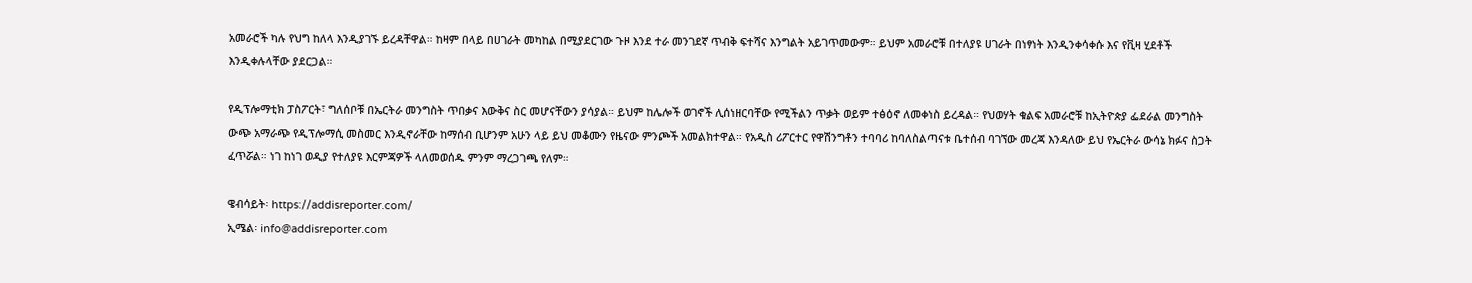አመራሮች ካሉ የህግ ከለላ እንዲያገኙ ይረዳቸዋል። ከዛም በላይ በሀገራት መካከል በሚያደርገው ጉዞ እንደ ተራ መንገደኛ ጥብቅ ፍተሻና እንግልት አይገጥመውም። ይህም አመራሮቹ በተለያዩ ሀገራት በነፃነት እንዲንቀሳቀሱ እና የቪዛ ሂደቶች እንዲቀሉላቸው ያደርጋል።

የዲፕሎማቲክ ፓስፖርት፣ ግለሰቦቹ በኤርትራ መንግስት ጥበቃና እውቅና ስር መሆናቸውን ያሳያል። ይህም ከሌሎች ወገኖች ሊሰነዘርባቸው የሚችልን ጥቃት ወይም ተፅዕኖ ለመቀነስ ይረዳል። የህወሃት ቁልፍ አመራሮቹ ከኢትዮጵያ ፌደራል መንግስት ውጭ አማራጭ የዲፕሎማሲ መስመር እንዲኖራቸው ከማሰብ ቢሆንም አሁን ላይ ይህ መቆሙን የዜናው ምንጮች አመልክተዋል። የአዲስ ሪፖርተር የዋሽንግቶን ተባባሪ ከባለስልጣናቱ ቤተሰብ ባገኘው መረጃ እንዳለው ይህ የኤርትራ ውሳኔ ክፉና ስጋት ፈጥሯል። ነገ ከነገ ወዲያ የተለያዩ እርምጃዎች ላለመወሰዱ ምንም ማረጋገጫ የለም።

ዌብሳይት፡ https://addisreporter.com/
ኢሜል፡ info@addisreporter.com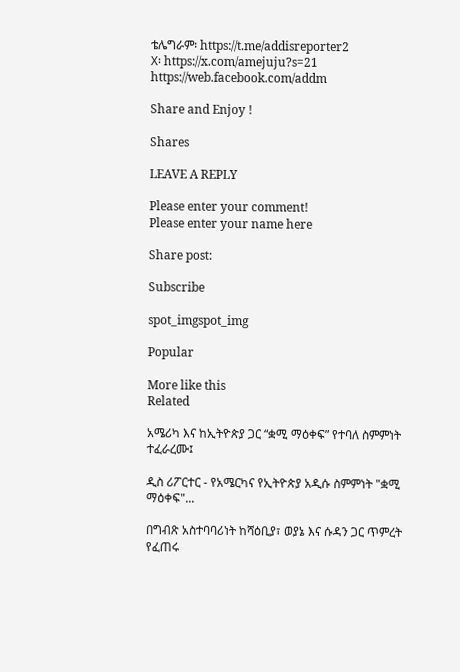ቴሌግራም፡ https://t.me/addisreporter2
X፡ https://x.com/amejuju?s=21
https://web.facebook.com/addm

Share and Enjoy !

Shares

LEAVE A REPLY

Please enter your comment!
Please enter your name here

Share post:

Subscribe

spot_imgspot_img

Popular

More like this
Related

አሜሪካ እና ከኢትዮጵያ ጋር “ቋሚ ማዕቀፍ” የተባለ ስምምነት ተፈራረሙ፤

ዲስ ሪፖርተር - የአሜርካና የኢትዮጵያ አዲሱ ስምምነት "ቋሚ ማዕቀፍ"...

በግብጽ አስተባባሪነት ከሻዕቢያ፣ ወያኔ እና ሱዳን ጋር ጥምረት የፈጠሩ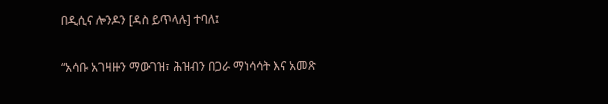በዲሲና ሎንዶን [ዳስ ይጥላሉ] ተባለ፤

“አሳቡ አገዛዙን ማውገዝ፣ ሕዝብን በጋራ ማነሳሳት እና አመጽ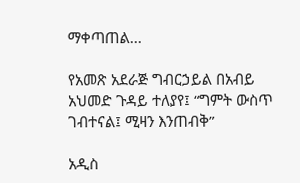ማቀጣጠል...

የአመጽ አደራጅ ግብርኃይል በአብይ አህመድ ጉዳይ ተለያየ፤ “ግምት ውስጥ ገብተናል፤ ሚዛን እንጠብቅ”

አዲስ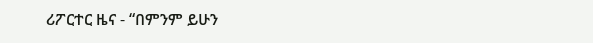ሪፖርተር ዜና - “በምንም ይሁን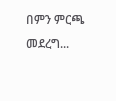በምን ምርጫ መደረግ...